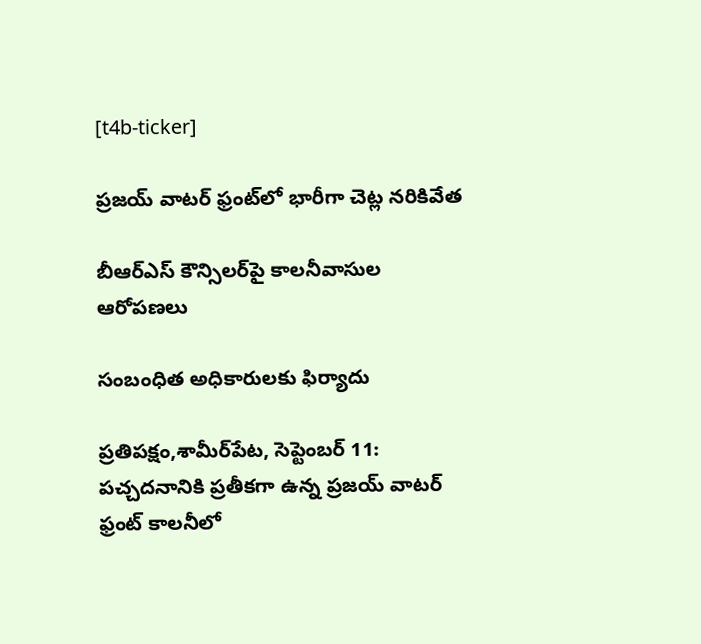[t4b-ticker]

ప్రజయ్ వాటర్ ఫ్రంట్‌లో భారీగా చెట్ల నరికివేత

బీఆర్ఎస్ కౌన్సిలర్‌పై కాలనీవాసుల ఆరోపణలు

సంబంధిత అధికారులకు ఫిర్యాదు

ప్రతిపక్షం,శామీర్‌పేట, సెప్టెంబర్ 11: పచ్చదనానికి ప్రతీకగా ఉన్న ప్రజయ్ వాటర్ ఫ్రంట్ కాలనీలో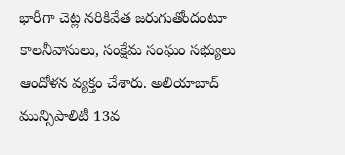భారీగా చెట్ల నరికివేత జరుగుతోందంటూ కాలనీవాసులు, సంక్షేమ సంఘం సభ్యులు ఆందోళన వ్యక్తం చేశారు. అలియాబాద్ మున్సిపాలిటీ 13వ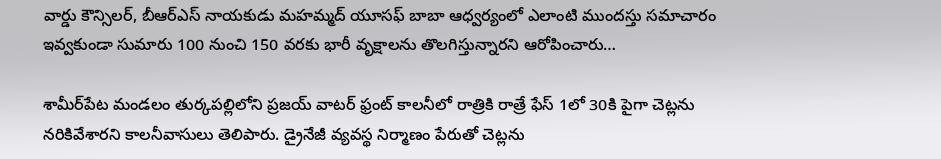వార్డు కౌన్సిలర్, బీఆర్‌ఎస్ నాయకుడు మహమ్మద్ యూసఫ్ బాబా ఆధ్వర్యంలో ఎలాంటి ముందస్తు సమాచారం ఇవ్వకుండా సుమారు 100 నుంచి 150 వరకు భారీ వృక్షాలను తొలగిస్తున్నారని ఆరోపించారు…

శామీర్‌పేట మండలం తుర్కపల్లిలోని ప్రజయ్ వాటర్ ఫ్రంట్ కాలనీలో రాత్రికి రాత్రే ఫేస్ 1లో 30కి పైగా చెట్లను నరికివేశారని కాలనీవాసులు తెలిపారు. డ్రైనేజీ వ్యవస్థ నిర్మాణం పేరుతో చెట్లను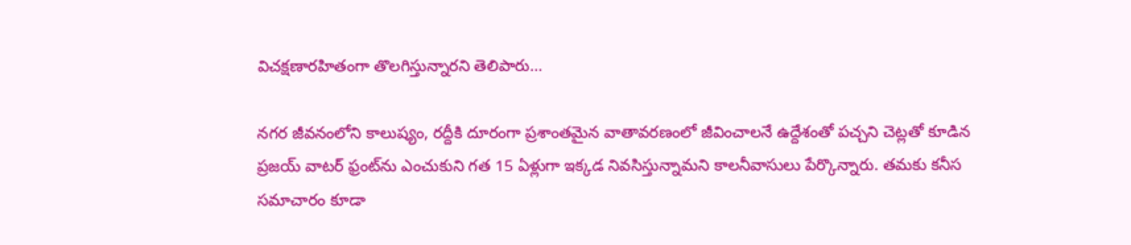విచక్షణారహితంగా తొలగిస్తున్నారని తెలిపారు…

నగర జీవనంలోని కాలుష్యం, రద్దీకి దూరంగా ప్రశాంతమైన వాతావరణంలో జీవించాలనే ఉద్దేశంతో పచ్చని చెట్లతో కూడిన ప్రజయ్ వాటర్ ఫ్రంట్‌ను ఎంచుకుని గత 15 ఏళ్లుగా ఇక్కడ నివసిస్తున్నామని కాలనీవాసులు పేర్కొన్నారు. తమకు కనీస సమాచారం కూడా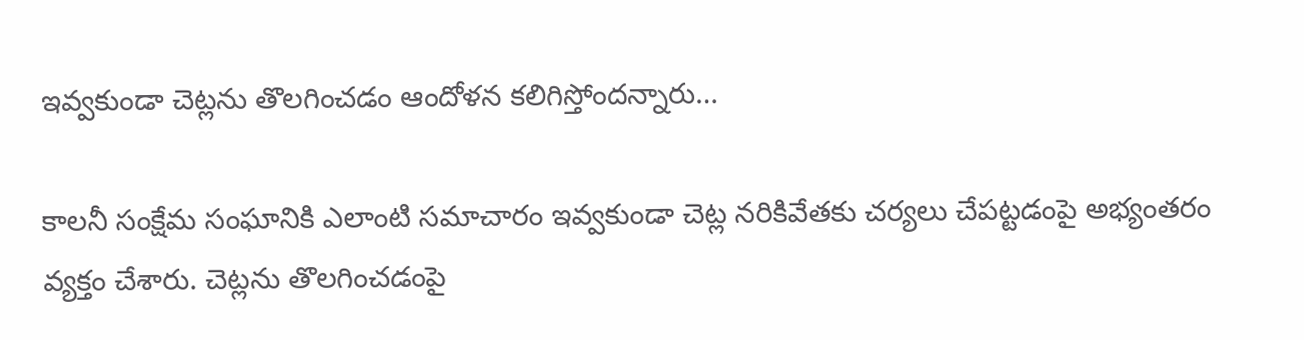ఇవ్వకుండా చెట్లను తొలగించడం ఆందోళన కలిగిస్తోందన్నారు…

కాలనీ సంక్షేమ సంఘానికి ఎలాంటి సమాచారం ఇవ్వకుండా చెట్ల నరికివేతకు చర్యలు చేపట్టడంపై అభ్యంతరం వ్యక్తం చేశారు. చెట్లను తొలగించడంపై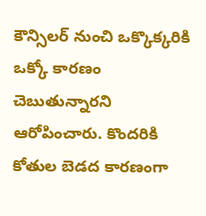కౌన్సిలర్‌ నుంచి ఒక్కొక్కరికి ఒక్కో కారణం చెబుతున్నారని ఆరోపించారు. కొందరికి కోతుల బెడద కారణంగా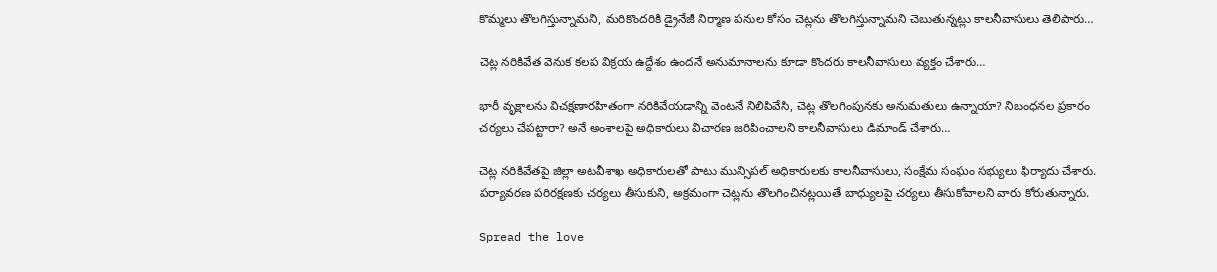కొమ్మలు తొలగిస్తున్నామని, మరికొందరికి డ్రైనేజీ నిర్మాణ పనుల కోసం చెట్లను తొలగిస్తున్నామని చెబుతున్నట్లు కాలనీవాసులు తెలిపారు…

చెట్ల నరికివేత వెనుక కలప విక్రయ ఉద్దేశం ఉందనే అనుమానాలను కూడా కొందరు కాలనీవాసులు వ్యక్తం చేశారు…

భారీ వృక్షాలను విచక్షణారహితంగా నరికివేయడాన్ని వెంటనే నిలిపివేసి, చెట్ల తొలగింపునకు అనుమతులు ఉన్నాయా? నిబంధనల ప్రకారం చర్యలు చేపట్టారా? అనే అంశాలపై అధికారులు విచారణ జరిపించాలని కాలనీవాసులు డిమాండ్ చేశారు…

చెట్ల నరికివేతపై జిల్లా అటవీశాఖ అధికారులతో పాటు మున్సిపల్ అధికారులకు కాలనీవాసులు, సంక్షేమ సంఘం సభ్యులు ఫిర్యాదు చేశారు. పర్యావరణ పరిరక్షణకు చర్యలు తీసుకుని, అక్రమంగా చెట్లను తొలగించినట్లయితే బాధ్యులపై చర్యలు తీసుకోవాలని వారు కోరుతున్నారు.

Spread the love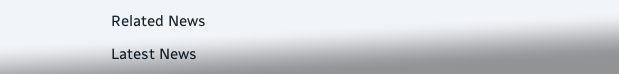Related News

Latest News